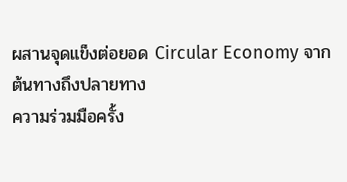ผสานจุดแข็งต่อยอด Circular Economy จากต้นทางถึงปลายทาง
ความร่วมมือครั้ง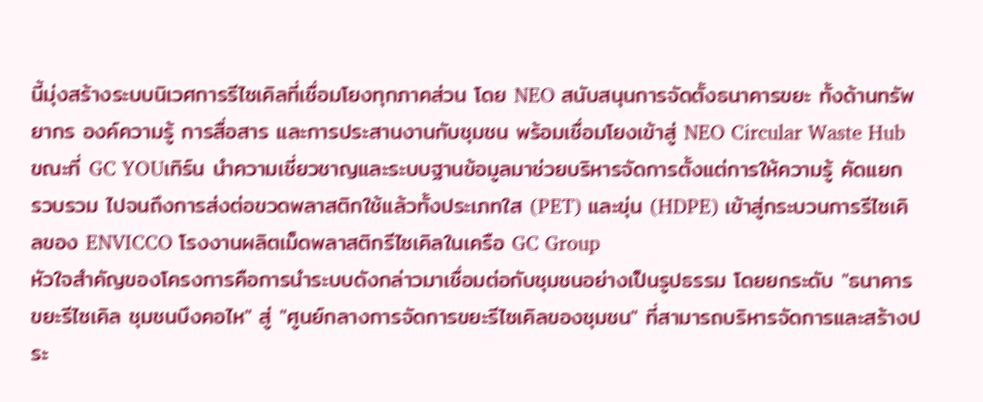นี้มุ่งสร้างระบบนิเวศการรีไซเคิลที่เชื่อมโยงทุกภาคส่วน โดย NEO สนับสนุนการจัดตั้งธนาคารขยะ ทั้งด้านทรัพยากร องค์ความรู้ การสื่อสาร และการประสานงานกับชุมชน พร้อมเชื่อมโยงเข้าสู่ NEO Circular Waste Hub ขณะที่ GC YOUเทิร์น นำความเชี่ยวชาญและระบบฐานข้อมูลมาช่วยบริหารจัดการตั้งแต่การให้ความรู้ คัดแยก รวบรวม ไปจนถึงการส่งต่อขวดพลาสติกใช้แล้วทั้งประเภทใส (PET) และขุ่น (HDPE) เข้าสู่กระบวนการรีไซเคิลของ ENVICCO โรงงานผลิตเม็ดพลาสติกรีไซเคิลในเครือ GC Group
หัวใจสำคัญของโครงการคือการนำระบบดังกล่าวมาเชื่อมต่อกับชุมชนอย่างเป็นรูปธรรม โดยยกระดับ "ธนาคารขยะรีไซเคิล ชุมชนบึงคอไห" สู่ "ศูนย์กลางการจัดการขยะรีไซเคิลของชุมชน" ที่สามารถบริหารจัดการและสร้างประ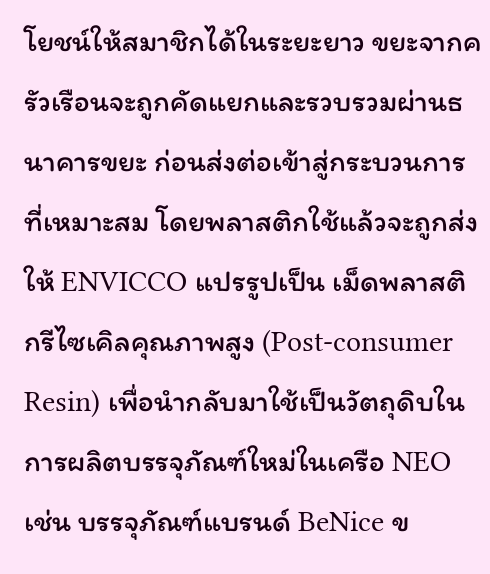โยชน์ให้สมาชิกได้ในระยะยาว ขยะจากครัวเรือนจะถูกคัดแยกและรวบรวมผ่านธนาคารขยะ ก่อนส่งต่อเข้าสู่กระบวนการที่เหมาะสม โดยพลาสติกใช้แล้วจะถูกส่งให้ ENVICCO แปรรูปเป็น เม็ดพลาสติกรีไซเคิลคุณภาพสูง (Post-consumer Resin) เพื่อนำกลับมาใช้เป็นวัตถุดิบในการผลิตบรรจุภัณฑ์ใหม่ในเครือ NEO เช่น บรรจุภัณฑ์แบรนด์ BeNice ข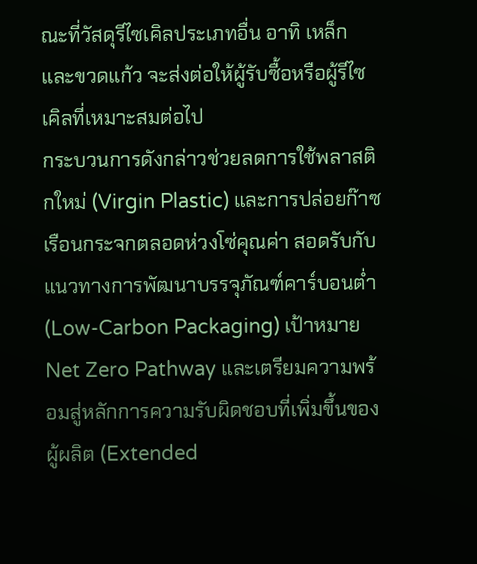ณะที่วัสดุรีไซเคิลประเภทอื่น อาทิ เหล็กและขวดแก้ว จะส่งต่อให้ผู้รับซื้อหรือผู้รีไซเคิลที่เหมาะสมต่อไป
กระบวนการดังกล่าวช่วยลดการใช้พลาสติกใหม่ (Virgin Plastic) และการปล่อยก๊าซเรือนกระจกตลอดห่วงโซ่คุณค่า สอดรับกับแนวทางการพัฒนาบรรจุภัณฑ์คาร์บอนต่ำ (Low-Carbon Packaging) เป้าหมาย Net Zero Pathway และเตรียมความพร้อมสู่หลักการความรับผิดชอบที่เพิ่มขึ้นของผู้ผลิต (Extended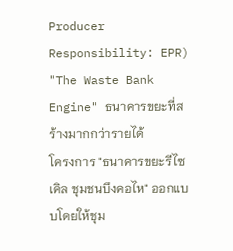Producer Responsibility: EPR)
"The Waste Bank Engine" ธนาคารขยะที่สร้างมากกว่ารายได้
โครงการ "ธนาคารขยะรีไซเคิล ชุมชนบึงคอไห" ออกแบบโดยให้ชุม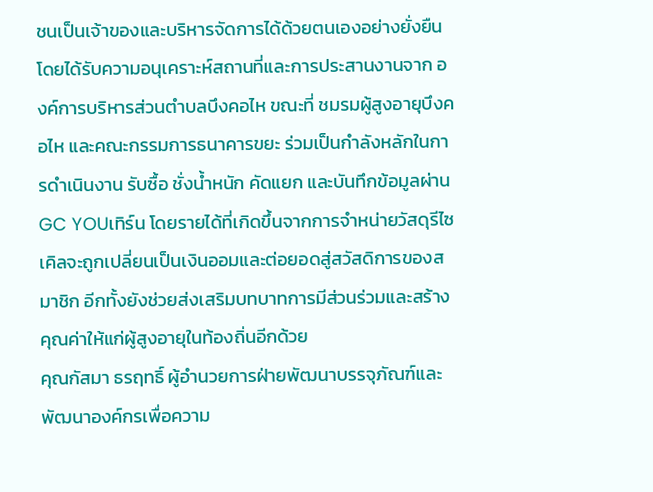ชนเป็นเจ้าของและบริหารจัดการได้ด้วยตนเองอย่างยั่งยืน โดยได้รับความอนุเคราะห์สถานที่และการประสานงานจาก องค์การบริหารส่วนตำบลบึงคอไห ขณะที่ ชมรมผู้สูงอายุบึงคอไห และคณะกรรมการธนาคารขยะ ร่วมเป็นกำลังหลักในการดำเนินงาน รับซื้อ ชั่งน้ำหนัก คัดแยก และบันทึกข้อมูลผ่าน GC YOUเทิร์น โดยรายได้ที่เกิดขึ้นจากการจำหน่ายวัสดุรีไซเคิลจะถูกเปลี่ยนเป็นเงินออมและต่อยอดสู่สวัสดิการของสมาชิก อีกทั้งยังช่วยส่งเสริมบทบาทการมีส่วนร่วมและสร้างคุณค่าให้แก่ผู้สูงอายุในท้องถิ่นอีกด้วย
คุณกัสมา ธรฤทธิ์ ผู้อำนวยการฝ่ายพัฒนาบรรจุภัณฑ์และพัฒนาองค์กรเพื่อความ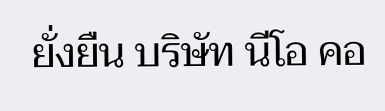ยั่งยืน บริษัท นีโอ คอ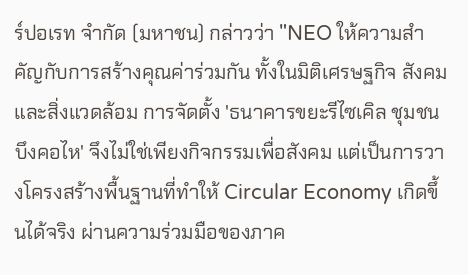ร์ปอเรท จำกัด (มหาชน) กล่าวว่า "NEO ให้ความสำคัญกับการสร้างคุณค่าร่วมกัน ทั้งในมิติเศรษฐกิจ สังคม และสิ่งแวดล้อม การจัดตั้ง 'ธนาคารขยะรีไซเคิล ชุมชนบึงคอไห' จึงไม่ใช่เพียงกิจกรรมเพื่อสังคม แต่เป็นการวางโครงสร้างพื้นฐานที่ทำให้ Circular Economy เกิดขึ้นได้จริง ผ่านความร่วมมือของภาค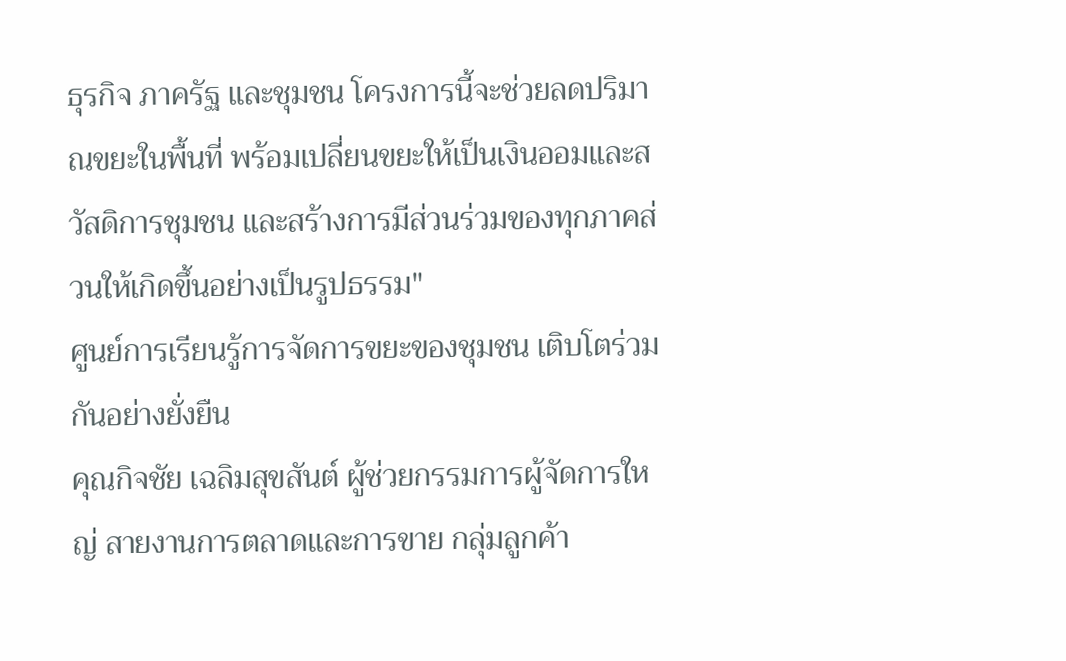ธุรกิจ ภาครัฐ และชุมชน โครงการนี้จะช่วยลดปริมาณขยะในพื้นที่ พร้อมเปลี่ยนขยะให้เป็นเงินออมและสวัสดิการชุมชน และสร้างการมีส่วนร่วมของทุกภาคส่วนให้เกิดขึ้นอย่างเป็นรูปธรรม"
ศูนย์การเรียนรู้การจัดการขยะของชุมชน เติบโตร่วมกันอย่างยั่งยืน
คุณกิจชัย เฉลิมสุขสันต์ ผู้ช่วยกรรมการผู้จัดการใหญ่ สายงานการตลาดและการขาย กลุ่มลูกค้า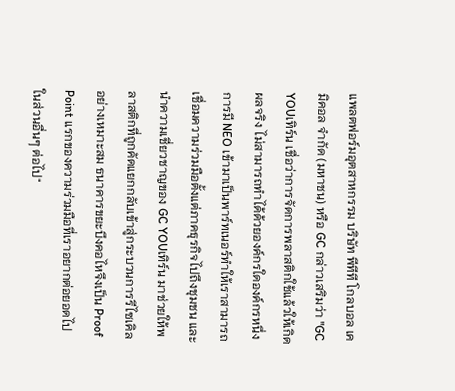แพลตฟอร์มอุตสาหกรรม บริษัท พีทีที โกลบอล เคมิคอล จำกัด (มหาชน) หรือ GC กล่าวเสริมว่า "GC YOUเทิร์น เชื่อว่าการจัดการพลาสติกใช้แล้วให้เกิดผลจริง ไม่สามารถทำได้ด้วยองค์กรใดองค์กรหนึ่ง การมี NEO เข้ามาเป็นพาร์ทเนอร์ทำให้เราสามารถเชื่อมความร่วมมือตั้งแต่ภาคธุรกิจไปถึงชุมชน และนำความเชี่ยวชาญของ GC YOUเทิร์น มาช่วยให้พลาสติกที่ถูกคัดแยกกลับเข้าสู่กระบวนการรีไซเคิลอย่างเหมาะสม ธนาคารขยะบึงคอไหจึงเป็น Proof Point แรกของความร่วมมือที่เราอยากต่อยอดไปในส่วนอื่นๆ ต่อไป"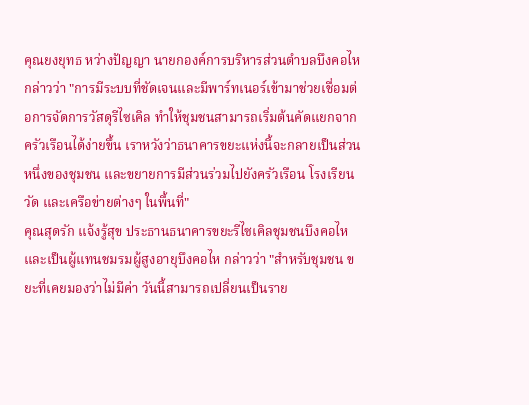คุณยงยุทธ หว่างปัญญา นายกองค์การบริหารส่วนตำบลบึงคอไห กล่าวว่า "การมีระบบที่ชัดเจนและมีพาร์ทเนอร์เข้ามาช่วยเชื่อมต่อการจัดการวัสดุรีไซเคิล ทำให้ชุมชนสามารถเริ่มต้นคัดแยกจากครัวเรือนได้ง่ายขึ้น เราหวังว่าธนาคารขยะแห่งนี้จะกลายเป็นส่วนหนึ่งของชุมชน และขยายการมีส่วนร่วมไปยังครัวเรือน โรงเรียน วัด และเครือข่ายต่างๆ ในพื้นที่"
คุณสุดรัก แจ้งรู้สุข ประธานธนาคารขยะรีไซเคิลชุมชนบึงคอไห และเป็นผู้แทนชมรมผู้สูงอายุบึงคอไห กล่าวว่า "สำหรับชุมชน ขยะที่เคยมองว่าไม่มีค่า วันนี้สามารถเปลี่ยนเป็นราย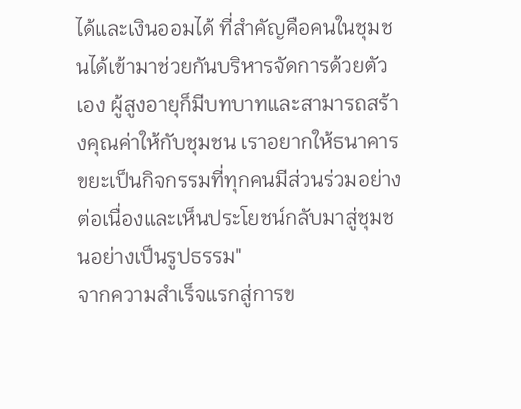ได้และเงินออมได้ ที่สำคัญคือคนในชุมชนได้เข้ามาช่วยกันบริหารจัดการด้วยตัวเอง ผู้สูงอายุก็มีบทบาทและสามารถสร้างคุณค่าให้กับชุมชน เราอยากให้ธนาคารขยะเป็นกิจกรรมที่ทุกคนมีส่วนร่วมอย่างต่อเนื่องและเห็นประโยชน์กลับมาสู่ชุมชนอย่างเป็นรูปธรรม"
จากความสำเร็จแรกสู่การข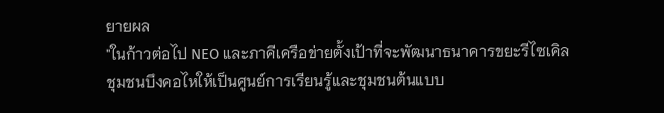ยายผล
"ในก้าวต่อไป NEO และภาคีเครือข่ายตั้งเป้าที่จะพัฒนาธนาคารขยะรีไซเคิลชุมชนบึงคอไหให้เป็นศูนย์การเรียนรู้และชุมชนต้นแบบ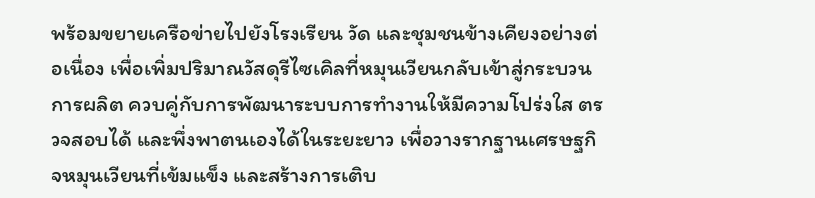พร้อมขยายเครือข่ายไปยังโรงเรียน วัด และชุมชนข้างเคียงอย่างต่อเนื่อง เพื่อเพิ่มปริมาณวัสดุรีไซเคิลที่หมุนเวียนกลับเข้าสู่กระบวนการผลิต ควบคู่กับการพัฒนาระบบการทำงานให้มีความโปร่งใส ตรวจสอบได้ และพึ่งพาตนเองได้ในระยะยาว เพื่อวางรากฐานเศรษฐกิจหมุนเวียนที่เข้มแข็ง และสร้างการเติบ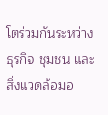โตร่วมกันระหว่างธุรกิจ ชุมชน และสิ่งแวดล้อมอ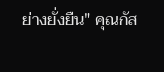ย่างยั่งยืน" คุณกัส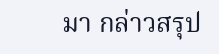มา กล่าวสรุป